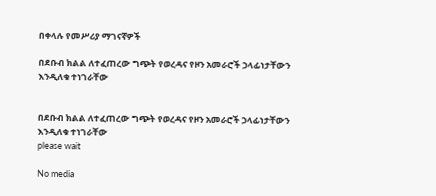በቀላሉ የመሥሪያ ማገናኛዎች

በደቡብ ክልል ለተፈጠረው ግጭት የወረዳና የዞን አመራሮች ኃላፊነታቸውን እንዲለቁ ተነገራቸው


በደቡብ ክልል ለተፈጠረው ግጭት የወረዳና የዞን አመራሮች ኃላፊነታቸውን እንዲለቁ ተነገራቸው
please wait

No media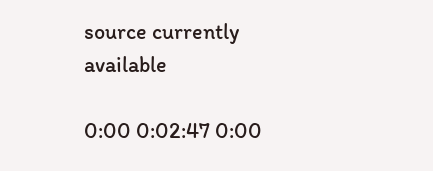source currently available

0:00 0:02:47 0:00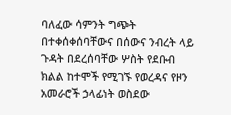ባለፈው ሳምንት ግጭት በተቀሰቀሰባቸውና በሰውና ንብረት ላይ ጉዳት በደረሰባቸው ሦስት የደቡብ ክልል ከተሞች የሚገኙ የወረዳና የዞን አመራሮች ኃላፊነት ወስደው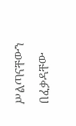ሥልጣናቸውን በፈቃዳቸው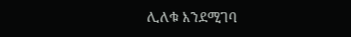ሊለቁ እንደሚገባ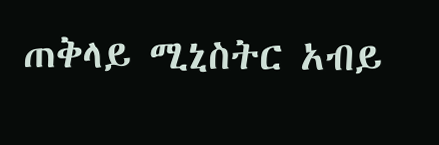ጠቅላይ ሚኒስትር አብይ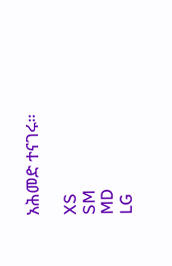አሕመድ ተናገሩ።

XS
SM
MD
LG